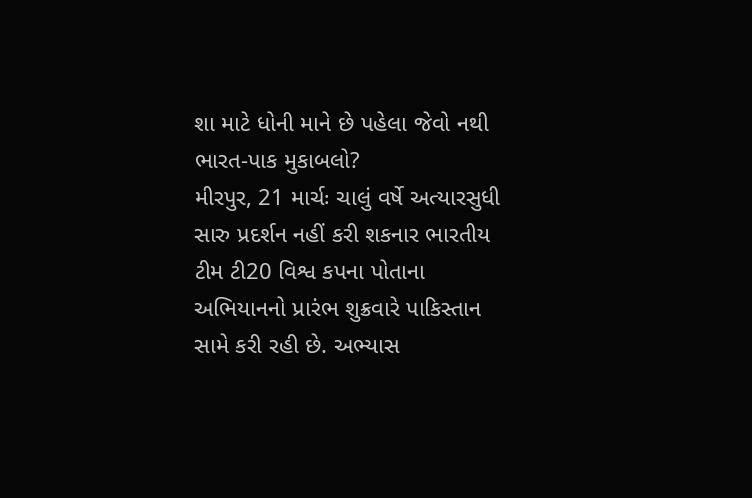શા માટે ધોની માને છે પહેલા જેવો નથી ભારત-પાક મુકાબલો?
મીરપુર, 21 માર્ચઃ ચાલું વર્ષે અત્યારસુધી સારુ પ્રદર્શન નહીં કરી શકનાર ભારતીય ટીમ ટી20 વિશ્વ કપના પોતાના અભિયાનનો પ્રારંભ શુક્રવારે પાકિસ્તાન સામે કરી રહી છે. અભ્યાસ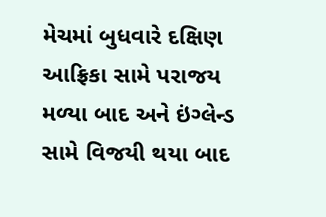મેચમાં બુધવારે દક્ષિણ આફ્રિકા સામે પરાજય મળ્યા બાદ અને ઇંગ્લેન્ડ સામે વિજયી થયા બાદ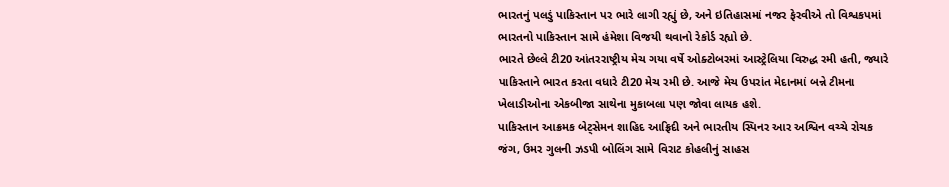ભારતનું પલડું પાકિસ્તાન પર ભારે લાગી રહ્યું છે, અને ઇતિહાસમાં નજર ફેરવીએ તો વિશ્વકપમાં ભારતનો પાકિસ્તાન સામે હંમેશા વિજયી થવાનો રેકોર્ડ રહ્યો છે.
ભારતે છેલ્લે ટી20 આંતરરાષ્ટ્રીય મેચ ગયા વર્ષે ઓક્ટોબરમાં આસ્ટ્રેલિયા વિરુદ્ધ રમી હતી, જ્યારે પાકિસ્તાને ભારત કરતા વધારે ટી20 મેચ રમી છે. આજે મેચ ઉપરાંત મેદાનમાં બન્ને ટીમના ખેલાડીઓના એકબીજા સાથેના મુકાબલા પણ જોવા લાયક હશે.
પાકિસ્તાન આક્રમક બેટ્સેમન શાહિદ આફ્રિદી અને ભારતીય સ્પિનર આર અશ્વિન વચ્ચે રોચક જંગ, ઉમર ગુલની ઝડપી બોલિંગ સામે વિરાટ કોહલીનું સાહસ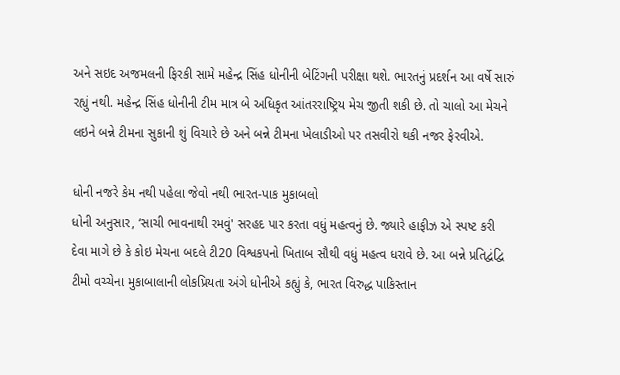અને સઇદ અજમલની ફિરકી સામે મહેન્દ્ર સિંહ ધોનીની બેટિંગની પરીક્ષા થશે. ભારતનું પ્રદર્શન આ વર્ષે સારું રહ્યું નથી. મહેન્દ્ર સિંહ ધોનીની ટીમ માત્ર બે અધિકૃત આંતરરાષ્ટ્રિય મેચ જીતી શકી છે. તો ચાલો આ મેચને લઇને બન્ને ટીમના સુકાની શું વિચારે છે અને બન્ને ટીમના ખેલાડીઓ પર તસવીરો થકી નજર ફેરવીએ.

ધોની નજરે કેમ નથી પહેલા જેવો નથી ભારત-પાક મુકાબલો
ધોની અનુસાર, ‘સાચી ભાવનાથી રમવું' સરહદ પાર કરતા વધું મહત્વનું છે. જ્યારે હાફીઝ એ સ્પષ્ટ કરી દેવા માગે છે કે કોઇ મેચના બદલે ટી20 વિશ્વકપનો ખિતાબ સૌથી વધું મહત્વ ધરાવે છે. આ બન્ને પ્રતિદ્વંદ્વિ ટીમો વચ્ચેના મુકાબાલાની લોકપ્રિયતા અંગે ધોનીએ કહ્યું કે, ભારત વિરુદ્ધ પાકિસ્તાન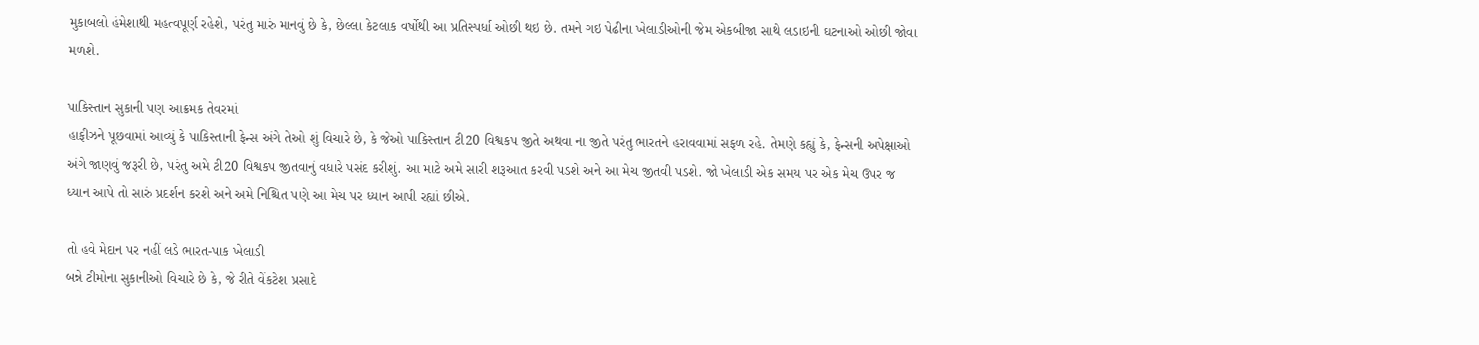મુકાબલો હંમેશાથી મહત્વપૂર્ણ રહેશે, પરંતુ મારું માનવું છે કે, છેલ્લા કેટલાક વર્ષોથી આ પ્રતિસ્પર્ધા ઓછી થઇ છે. તમને ગઇ પેઢીના ખેલાડીઓની જેમ એકબીજા સાથે લડાઇની ઘટનાઓ ઓછી જોવા મળશે.

પાકિસ્તાન સુકાની પણ આક્રમક તેવરમાં
હાફીઝને પૂછવામાં આવ્યું કે પાકિસ્તાની ફેન્સ અંગે તેઓ શું વિચારે છે, કે જેઓ પાકિસ્તાન ટી20 વિશ્વકપ જીતે અથવા ના જીતે પરંતુ ભારતને હરાવવામાં સફળ રહે. તેમણે કહ્યું કે, ફેન્સની અપેક્ષાઓ અંગે જાણવું જરૂરી છે, પરંતુ અમે ટી20 વિશ્વકપ જીતવાનું વધારે પસંદ કરીશું. આ માટે અમે સારી શરૂઆત કરવી પડશે અને આ મેચ જીતવી પડશે. જો ખેલાડી એક સમય પર એક મેચ ઉપર જ ધ્યાન આપે તો સારું પ્રદર્શન કરશે અને અમે નિશ્ચિત પણે આ મેચ પર ધ્યાન આપી રહ્યાં છીએ.

તો હવે મેદાન પર નહીં લડે ભારત-પાક ખેલાડી
બન્ને ટીમોના સુકાનીઓ વિચારે છે કે, જે રીતે વેંકટેશ પ્રસાદે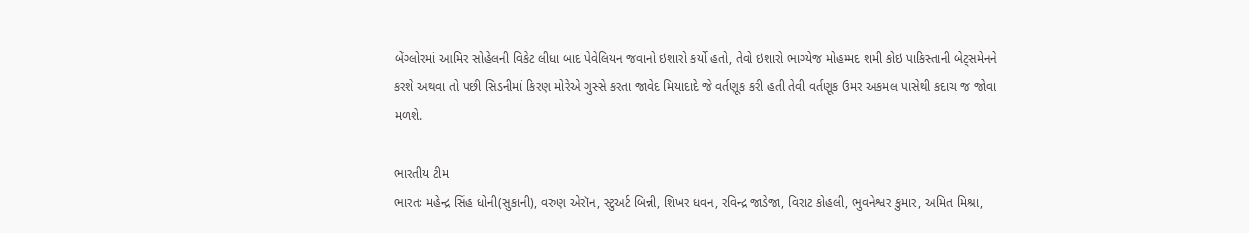બેંગ્લોરમાં આમિર સોહેલની વિકેટ લીધા બાદ પેવેલિયન જવાનો ઇશારો કર્યો હતો, તેવો ઇશારો ભાગ્યેજ મોહમ્મદ શમી કોઇ પાકિસ્તાની બેટ્સમેનને કરશે અથવા તો પછી સિડનીમાં કિરણ મોરેએ ગુસ્સે કરતા જાવેદ મિયાદાદે જે વર્તણૂક કરી હતી તેવી વર્તણૂક ઉમર અકમલ પાસેથી કદાચ જ જોવા મળશે.

ભારતીય ટીમ
ભારતઃ મહેન્દ્ર સિંહ ધોની(સુકાની), વરુણ એરૉન, સ્ટુઅર્ટ બિન્ની, શિખર ધવન, રવિન્દ્ર જાડેજા, વિરાટ કોહલી, ભુવનેશ્વર કુમાર, અમિત મિશ્રા,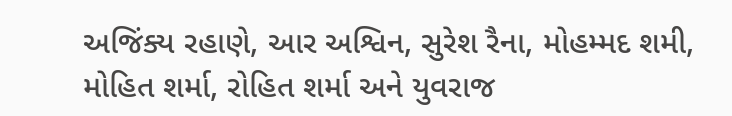અજિંક્ય રહાણે, આર અશ્વિન, સુરેશ રૈના, મોહમ્મદ શમી, મોહિત શર્મા, રોહિત શર્મા અને યુવરાજ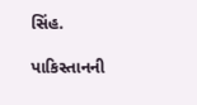સિંહ.

પાકિસ્તાનની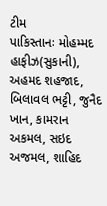ટીમ
પાકિસ્તાનઃ મોહમ્મદ હાફીઝ(સુકાની), અહમદ શહજાદ, બિલાવલ ભટ્ટી, જુનૈદ ખાન, કામરાન અકમલ, સઇદ અજમલ, શાહિદ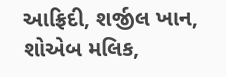આફ્રિદી, શર્જીલ ખાન, શોએબ મલિક,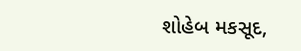શોહેબ મકસૂદ,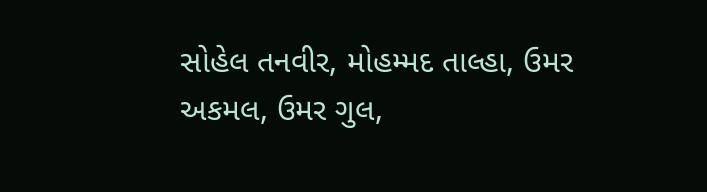સોહેલ તનવીર, મોહમ્મદ તાલ્હા, ઉમર અકમલ, ઉમર ગુલ,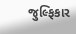જુલ્ફિકાર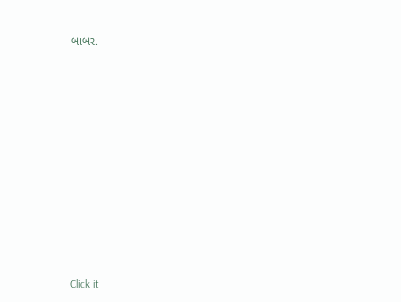બાબર.












Click it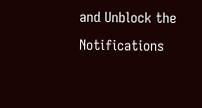and Unblock the Notifications